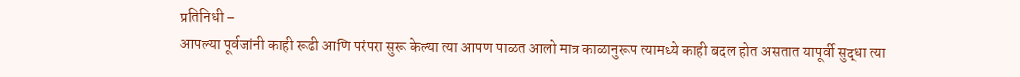प्रतिनिधी –
आपल्या पूर्वजांनी काही रूढी आणि परंपरा सुरू केल्या त्या आपण पाळत आलो मात्र काळानुरूप त्यामध्ये काही बदल होत असतात यापूर्वी सुद्धा त्या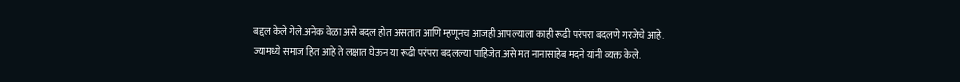बद्दल केले गेले.अनेक वेळा असे बदल होत असतात आणि म्हणूनच आजही आपल्याला काही रूढी परंपरा बदलणे गरजेचे आहे. ज्यामध्ये समाज हित आहे ते लक्षात घेऊन या रूढी परंपरा बदलल्या पाहिजेत.असे मत नानासाहेब मदने यांनी व्यक्त केले.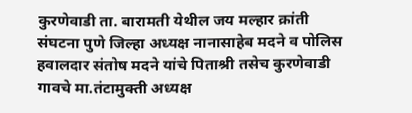कुरणेवाडी ता. बारामती येथील जय मल्हार क्रांती संघटना पुणे जिल्हा अध्यक्ष नानासाहेब मदने व पोलिस हवालदार संतोष मदने यांचे पिताश्री तसेच कुरणेवाडी गावचे मा.तंटामुक्ती अध्यक्ष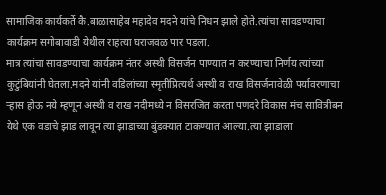सामाजिक कार्यकर्ते कै.बाळासाहेब महादेव मदने यांचे निधन झाले होते.त्यांचा सावडण्याचा कार्यक्रम सगोबावाडी येथील राहत्या घराजवळ पार पडला.
मात्र त्यांचा सावडण्याचा कार्यक्रम नंतर अस्थी विसर्जन पाण्यात न करण्याचा निर्णय त्यांच्या कुटुंबियांनी घेतला.मदने यांनी वडिलांच्या स्मृतीप्रित्यर्थ अस्थी व राख विसर्जनावेळी पर्यावरणाचा ऱ्हास होऊ नये म्हणून अस्थी व राख नदीमध्ये न विसरजित करता पणदरे विकास मंच सावित्रीबन येथे एक वडाचे झाड लावून त्या झाडाच्या बुंडक्यात टाकण्यात आल्या.त्या झाडाला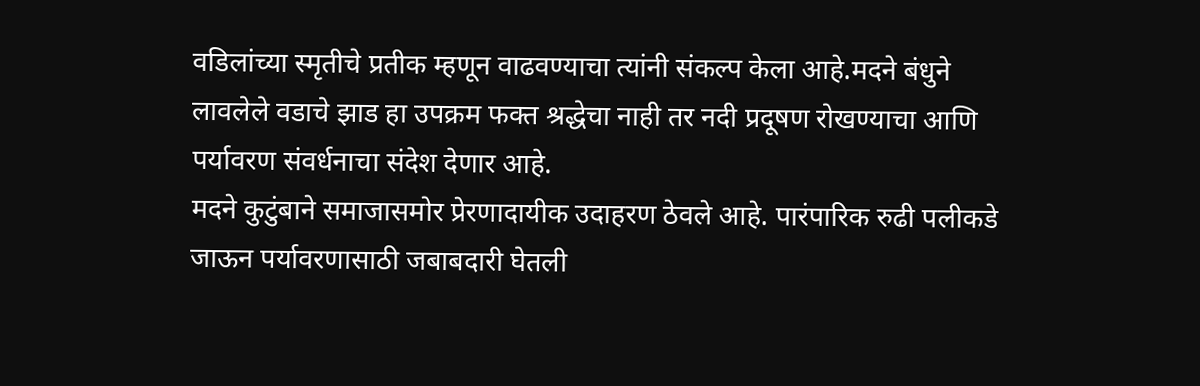वडिलांच्या स्मृतीचे प्रतीक म्हणून वाढवण्याचा त्यांनी संकल्प केला आहे.मदने बंधुने लावलेले वडाचे झाड हा उपक्रम फक्त श्रद्धेचा नाही तर नदी प्रदूषण रोखण्याचा आणि पर्यावरण संवर्धनाचा संदेश देणार आहे.
मदने कुटुंबाने समाजासमोर प्रेरणादायीक उदाहरण ठेवले आहे. पारंपारिक रुढी पलीकडे जाऊन पर्यावरणासाठी जबाबदारी घेतली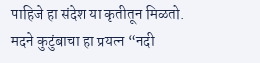पाहिजे हा संदेश या कृतीतून मिळतो. मदने कुटुंबाचा हा प्रयत्न “नदी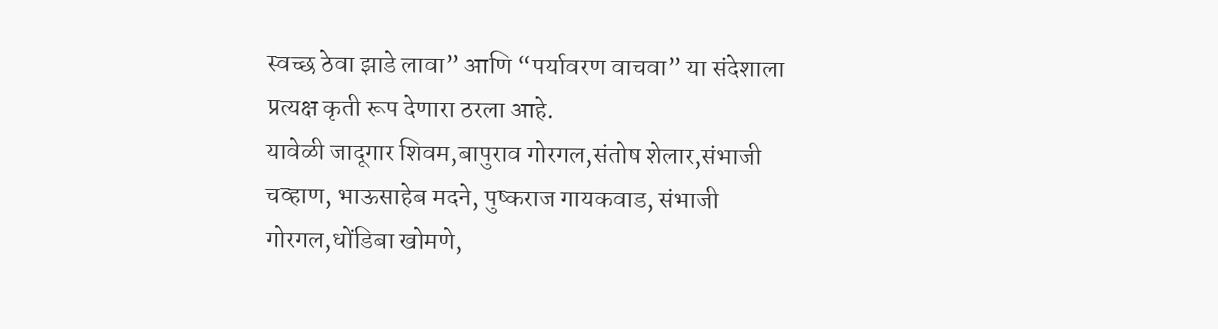स्वच्छ ठेवा झाडे लावा” आणि “पर्यावरण वाचवा” या संदेशाला प्रत्यक्ष कृती रूप देणारा ठरला आहे.
यावेळी जादूगार शिवम,बापुराव गोरगल,संतोष शेलार,संभाजी चव्हाण, भाऊसाहेब मदने, पुष्कराज गायकवाड, संभाजी गोरगल,धोंडिबा खोमणे,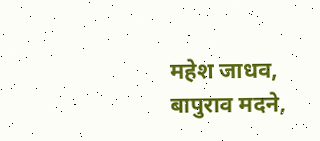महेश जाधव, बापुराव मदने,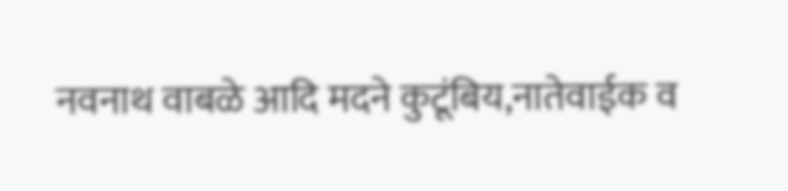नवनाथ वाबळे आदि मदने कुटूंबिय,नातेवाईक व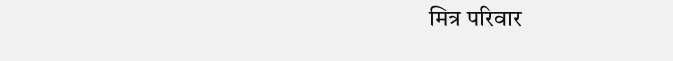मित्र परिवार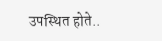उपस्थित होते..